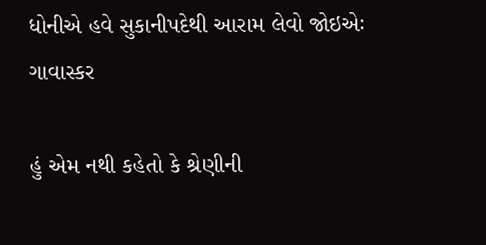ધોનીએ હવે સુકાનીપદેથી આરામ લેવો જોઇએઃ ગાવાસ્કર

હું એમ નથી કહેતો કે શ્રેણીની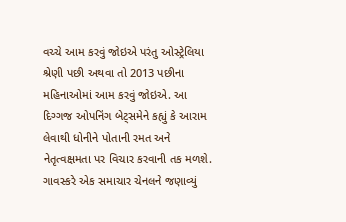વચ્ચે આમ કરવું જોઇએ પરંતુ ઓસ્ટ્રેલિયા શ્રેણી પછી અથવા તો 2013 પછીના મહિનાઓમાં આમ કરવું જોઇએ. આ દિગ્ગજ ઓપનિંગ બેટ્સમેને કહ્યું કે આરામ લેવાથી ધોનીને પોતાની રમત અને નેતૃત્વક્ષમતા પર વિચાર કરવાની તક મળશે. ગાવસ્કરે એક સમાચાર ચેનલને જણાવ્યું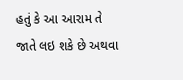હતું કે આ આરામ તે જાતે લઇ શકે છે અથવા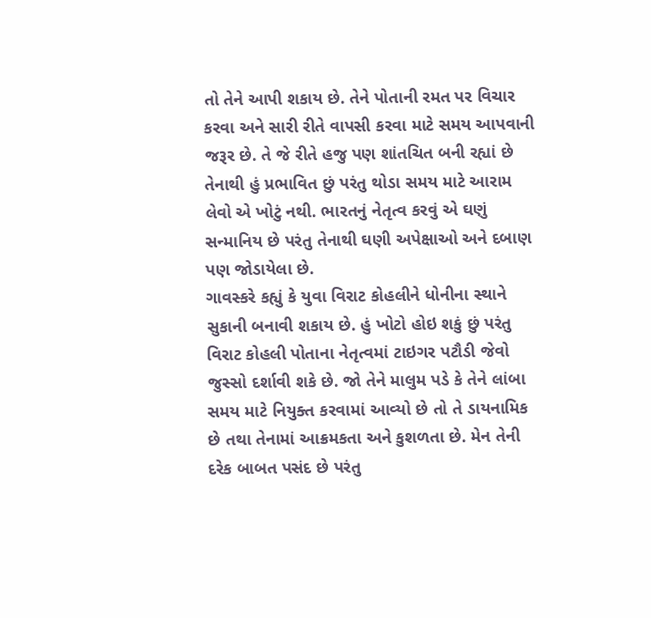તો તેને આપી શકાય છે. તેને પોતાની રમત પર વિચાર કરવા અને સારી રીતે વાપસી કરવા માટે સમય આપવાની જરૂર છે. તે જે રીતે હજુ પણ શાંતચિત બની રહ્યાં છે તેનાથી હું પ્રભાવિત છું પરંતુ થોડા સમય માટે આરામ લેવો એ ખોટું નથી. ભારતનું નેતૃત્વ કરવું એ ઘણું સન્માનિય છે પરંતુ તેનાથી ઘણી અપેક્ષાઓ અને દબાણ પણ જોડાયેલા છે.
ગાવસ્કરે કહ્યું કે યુવા વિરાટ કોહલીને ધોનીના સ્થાને સુકાની બનાવી શકાય છે. હું ખોટો હોઇ શકું છું પરંતુ વિરાટ કોહલી પોતાના નેતૃત્વમાં ટાઇગર પટૌડી જેવો જુસ્સો દર્શાવી શકે છે. જો તેને માલુમ પડે કે તેને લાંબા સમય માટે નિયુક્ત કરવામાં આવ્યો છે તો તે ડાયનામિક છે તથા તેનામાં આક્રમકતા અને કુશળતા છે. મેન તેની દરેક બાબત પસંદ છે પરંતુ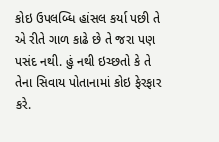કોઇ ઉપલબ્ધિ હાંસલ કર્યા પછી તે એ રીતે ગાળ કાઢે છે તે જરા પણ પસંદ નથી. હું નથી ઇચ્છતો કે તે તેના સિવાય પોતાનામાં કોઇ ફેરફાર કરે.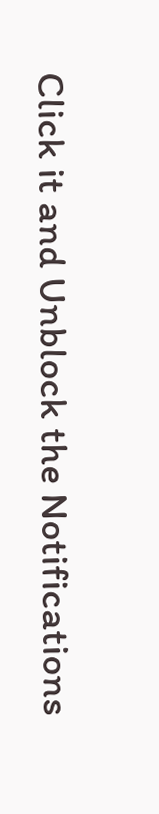Click it and Unblock the Notifications